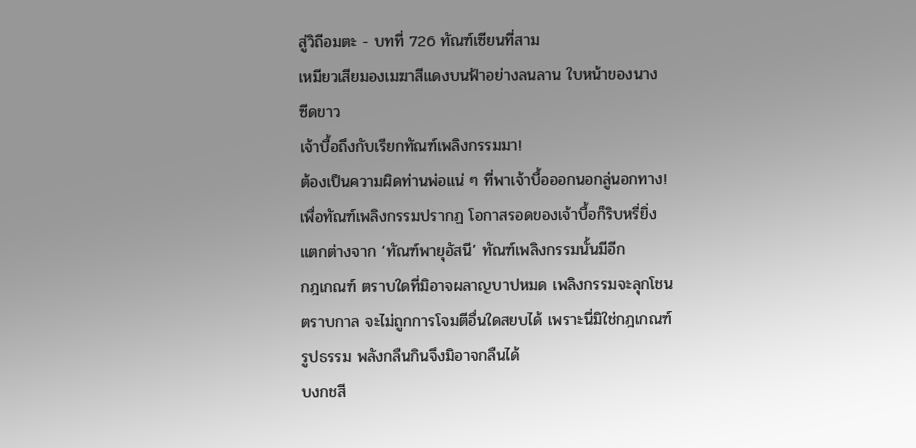สู่วิถีอมตะ - บทที่ 726 ทัณฑ์เซียนที่สาม
เหมียวเสียมองเมฆาสีแดงบนฟ้าอย่างลนลาน ใบหน้าของนาง
ซีดขาว
เจ้าบื้อถึงกับเรียกทัณฑ์เพลิงกรรมมา!
ต้องเป็นความผิดท่านพ่อแน่ ๆ ที่พาเจ้าบื้อออกนอกลู่นอกทาง!
เพื่อทัณฑ์เพลิงกรรมปรากฏ โอกาสรอดของเจ้าบื้อก็ริบหรี่ยิ่ง
แตกต่างจาก ‘ทัณฑ์พายุอัสนี’ ทัณฑ์เพลิงกรรมนั้นมีอีก
กฎเกณฑ์ ตราบใดที่มิอาจผลาญบาปหมด เพลิงกรรมจะลุกโชน
ตราบกาล จะไม่ถูกการโจมตีอื่นใดสยบได้ เพราะนี่มิใช่กฎเกณฑ์
รูปธรรม พลังกลืนกินจึงมิอาจกลืนได้
บงกชสี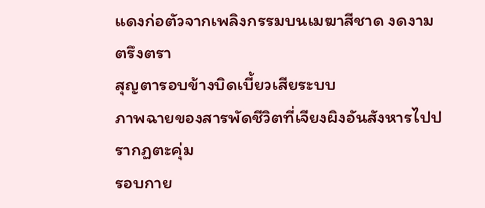แดงก่อตัวจากเพลิงกรรมบนเมฆาสีชาด งดงามตรึงตรา
สุญตารอบข้างบิดเบี้ยวเสียระบบ
ภาพฉายของสารพัดชีวิตที่เจียงผิงอันสังหารไปปรากฏตะคุ่ม
รอบกาย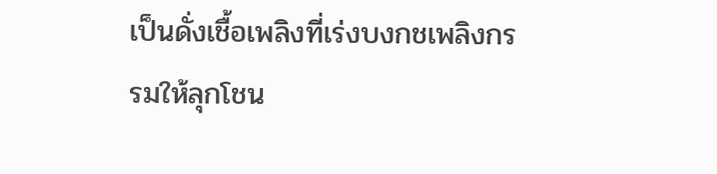เป็นดั่งเชื้อเพลิงที่เร่งบงกชเพลิงกรรมให้ลุกโชน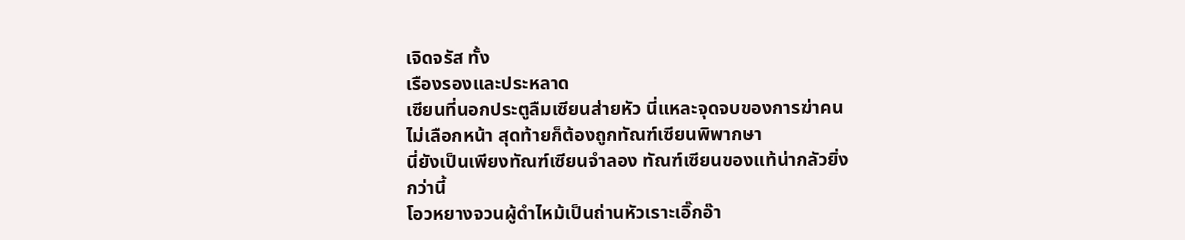เจิดจรัส ทั้ง
เรืองรองและประหลาด
เซียนที่นอกประตูลืมเซียนส่ายหัว นี่แหละจุดจบของการฆ่าคน
ไม่เลือกหน้า สุดท้ายก็ต้องถูกทัณฑ์เซียนพิพากษา
นี่ยังเป็นเพียงทัณฑ์เซียนจำลอง ทัณฑ์เซียนของแท้น่ากลัวยิ่ง
กว่านี้
โอวหยางจวนผู้ดำไหม้เป็นถ่านหัวเราะเอิ๊กอ๊า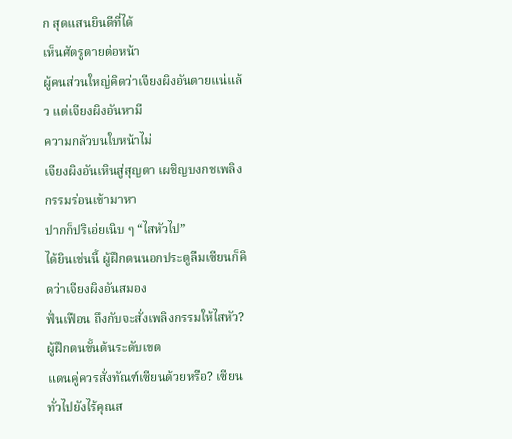ก สุดแสนยินดีที่ได้
เห็นศัตรูตายต่อหน้า
ผู้คนส่วนใหญ่คิดว่าเจียงผิงอันตายแน่แล้ว แต่เจียงผิงอันหามี
ความกลัวบนใบหน้าไม่
เจียงผิงอันเหินสู่สุญตา เผชิญบงกชเพลิงกรรมร่อนเข้ามาหา
ปากก็ปริเอ่ยเนิบ ๆ “ไสหัวไป”
ได้ยินเช่นนี้ ผู้ฝึกตนนอกประตูลืมเซียนก็คิดว่าเจียงผิงอันสมอง
ฟั่นเฟือน ถึงกับจะสั่งเพลิงกรรมให้ไสหัว? ผู้ฝึกตนขั้นต้นระดับเขต
แดนคู่ควรสั่งทัณฑ์เซียนด้วยหรือ? เซียนทั่วไปยังไร้คุณส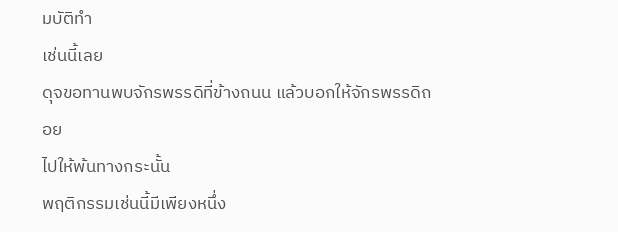มบัติทำ
เช่นนี้เลย
ดุจขอทานพบจักรพรรดิที่ข้างถนน แล้วบอกให้จักรพรรดิถอย
ไปให้พ้นทางกระนั้น
พฤติกรรมเช่นนี้มีเพียงหนึ่ง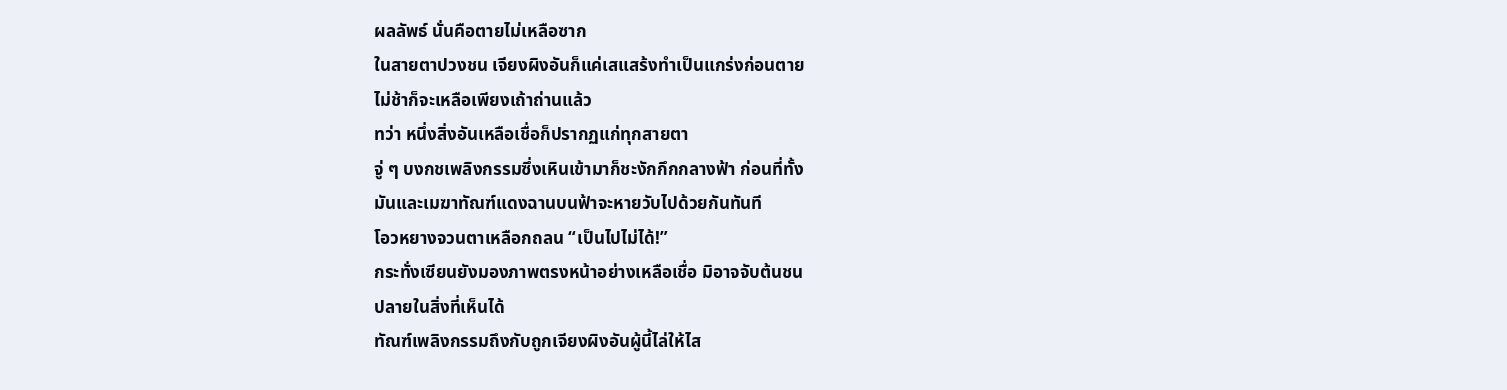ผลลัพธ์ นั่นคือตายไม่เหลือซาก
ในสายตาปวงชน เจียงผิงอันก็แค่เสแสร้งทำเป็นแกร่งก่อนตาย
ไม่ช้าก็จะเหลือเพียงเถ้าถ่านแล้ว
ทว่า หนึ่งสิ่งอันเหลือเชื่อก็ปรากฏแก่ทุกสายตา
จู่ ๆ บงกชเพลิงกรรมซึ่งเหินเข้ามาก็ชะงักกึกกลางฟ้า ก่อนที่ทั้ง
มันและเมฆาทัณฑ์แดงฉานบนฟ้าจะหายวับไปด้วยกันทันที
โอวหยางจวนตาเหลือกถลน “เป็นไปไม่ได้!”
กระทั่งเซียนยังมองภาพตรงหน้าอย่างเหลือเชื่อ มิอาจจับต้นชน
ปลายในสิ่งที่เห็นได้
ทัณฑ์เพลิงกรรมถึงกับถูกเจียงผิงอันผู้นี้ไล่ให้ไส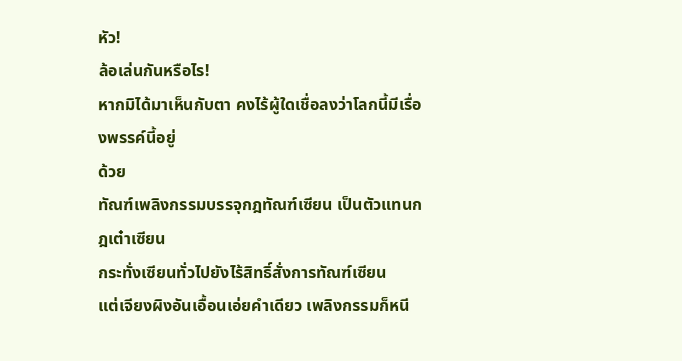หัว!
ล้อเล่นกันหรือไร!
หากมิได้มาเห็นกับตา คงไร้ผู้ใดเชื่อลงว่าโลกนี้มีเรื่องพรรค์นี้อยู่
ด้วย
ทัณฑ์เพลิงกรรมบรรจุกฎทัณฑ์เซียน เป็นตัวแทนกฎเต๋าเซียน
กระทั่งเซียนทั่วไปยังไร้สิทธิ์สั่งการทัณฑ์เซียน
แต่เจียงผิงอันเอื้อนเอ่ยคำเดียว เพลิงกรรมก็หนี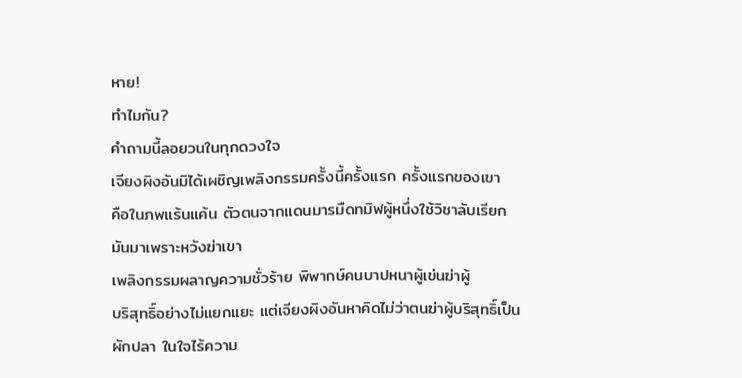หาย!
ทำไมกัน?
คำถามนี้ลอยวนในทุกดวงใจ
เจียงผิงอันมิได้เผชิญเพลิงกรรมครั้งนี้ครั้งแรก ครั้งแรกของเขา
คือในภพแร้นแค้น ตัวตนจากแดนมารมืดทมิฬผู้หนึ่งใช้วิชาลับเรียก
มันมาเพราะหวังฆ่าเขา
เพลิงกรรมผลาญความชั่วร้าย พิพากษ์คนบาปหนาผู้เข่นฆ่าผู้
บริสุทธิ์อย่างไม่แยกแยะ แต่เจียงผิงอันหาคิดไม่ว่าตนฆ่าผู้บริสุทธิ์เป็น
ผักปลา ในใจไร้ความ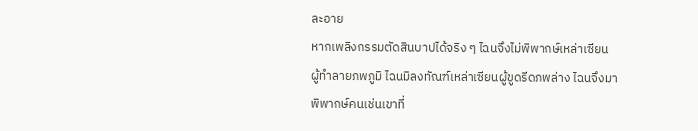ละอาย
หากเพลิงกรรมตัดสินบาปได้จริง ๆ ไฉนจึงไม่พิพากษ์เหล่าเซียน
ผู้ทำลายภพภูมิ ไฉนมิลงทัณฑ์เหล่าเซียนผู้ขูดรีดภพล่าง ไฉนจึงมา
พิพากษ์คนเช่นเขาที่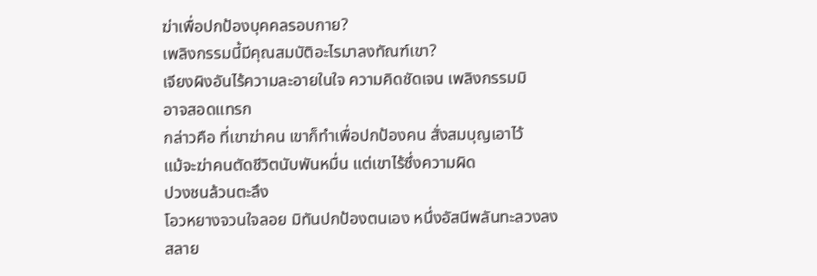ฆ่าเพื่อปกป้องบุคคลรอบกาย?
เพลิงกรรมนี้มีคุณสมบัติอะไรมาลงทัณฑ์เขา?
เจียงผิงอันไร้ความละอายในใจ ความคิดชัดเจน เพลิงกรรมมิ
อาจสอดแทรก
กล่าวคือ ที่เขาฆ่าคน เขาก็ทำเพื่อปกป้องคน สั่งสมบุญเอาไว้
แม้จะฆ่าคนตัดชีวิตนับพันหมื่น แต่เขาไร้ซึ่งความผิด
ปวงชนล้วนตะลึง
โอวหยางจวนใจลอย มิทันปกป้องตนเอง หนึ่งอัสนีพลันทะลวงลง
สลาย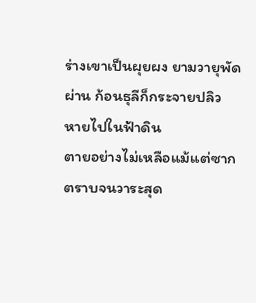ร่างเขาเป็นผุยผง ยามวายุพัดผ่าน ก้อนธุลีก็กระจายปลิว
หายไปในฟ้าดิน
ตายอย่างไม่เหลือแม้แต่ซาก
ตราบจนวาระสุด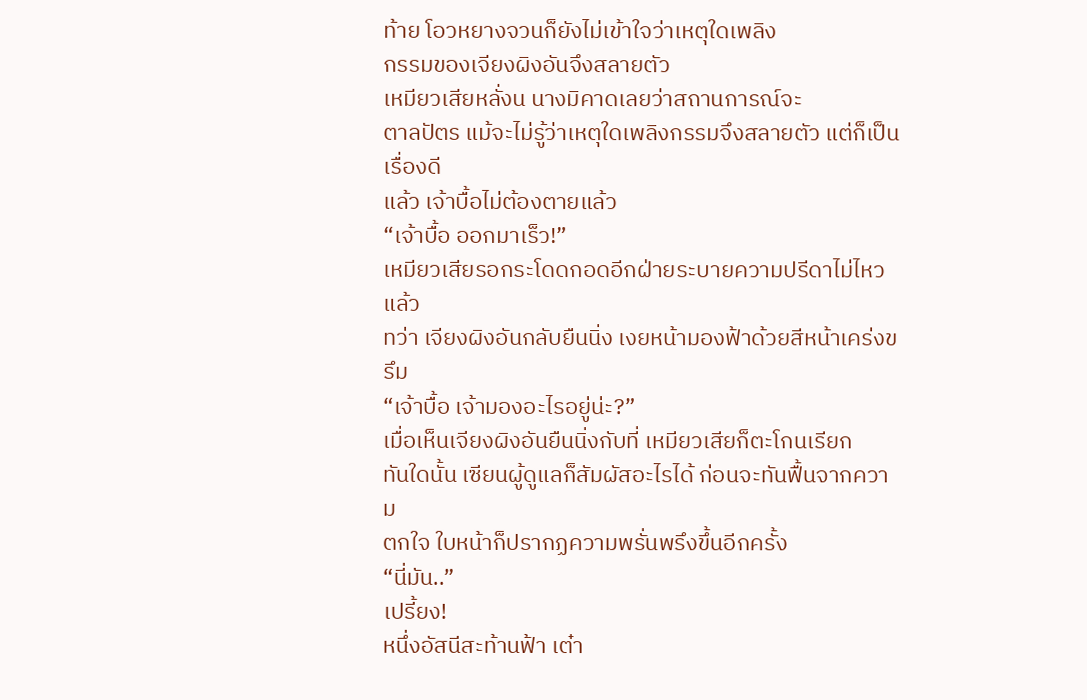ท้าย โอวหยางจวนก็ยังไม่เข้าใจว่าเหตุใดเพลิง
กรรมของเจียงผิงอันจึงสลายตัว
เหมียวเสียหลั่งน นางมิคาดเลยว่าสถานการณ์จะ
ตาลปัตร แม้จะไม่รู้ว่าเหตุใดเพลิงกรรมจึงสลายตัว แต่ก็เป็นเรื่องดี
แล้ว เจ้าบื้อไม่ต้องตายแล้ว
“เจ้าบื้อ ออกมาเร็ว!”
เหมียวเสียรอกระโดดกอดอีกฝ่ายระบายความปรีดาไม่ไหวแล้ว
ทว่า เจียงผิงอันกลับยืนนิ่ง เงยหน้ามองฟ้าด้วยสีหน้าเคร่งขรึม
“เจ้าบื้อ เจ้ามองอะไรอยู่น่ะ?”
เมื่อเห็นเจียงผิงอันยืนนิ่งกับที่ เหมียวเสียก็ตะโกนเรียก
ทันใดนั้น เซียนผู้ดูแลก็สัมผัสอะไรได้ ก่อนจะทันฟื้นจากความ
ตกใจ ใบหน้าก็ปรากฏความพรั่นพรึงขึ้นอีกครั้ง
“นี่มัน..”
เปรี้ยง!
หนึ่งอัสนีสะท้านฟ้า เต๋า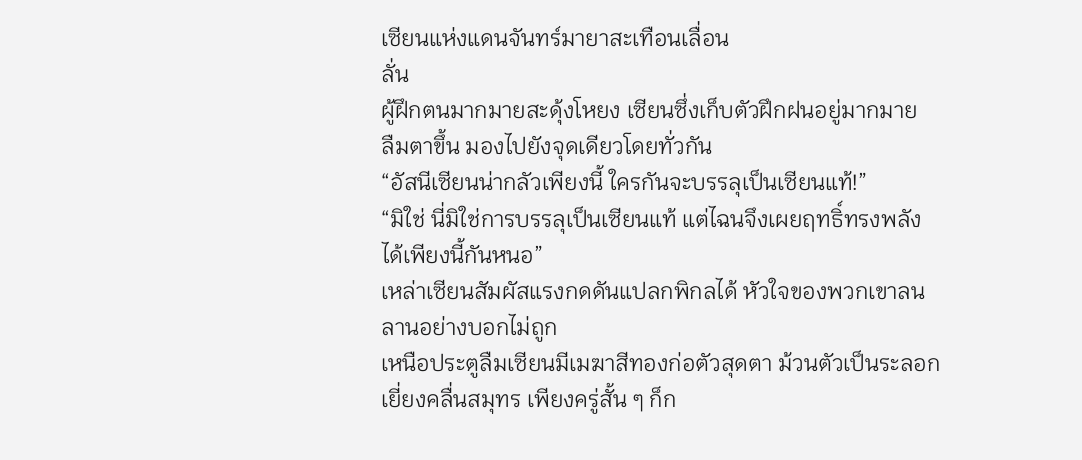เซียนแห่งแดนจันทร์มายาสะเทือนเลื่อน
ลั่น
ผู้ฝึกตนมากมายสะดุ้งโหยง เซียนซึ่งเก็บตัวฝึกฝนอยู่มากมาย
ลืมตาขึ้น มองไปยังจุดเดียวโดยทั่วกัน
“อัสนีเซียนน่ากลัวเพียงนี้ ใครกันจะบรรลุเป็นเซียนแท้!”
“มิใช่ นี่มิใช่การบรรลุเป็นเซียนแท้ แต่ไฉนจึงเผยฤทธิ์ทรงพลัง
ได้เพียงนี้กันหนอ”
เหล่าเซียนสัมผัสแรงกดดันแปลกพิกลได้ หัวใจของพวกเขาลน
ลานอย่างบอกไม่ถูก
เหนือประตูลืมเซียนมีเมฆาสีทองก่อตัวสุดตา ม้วนตัวเป็นระลอก
เยี่ยงคลื่นสมุทร เพียงครู่สั้น ๆ ก็ก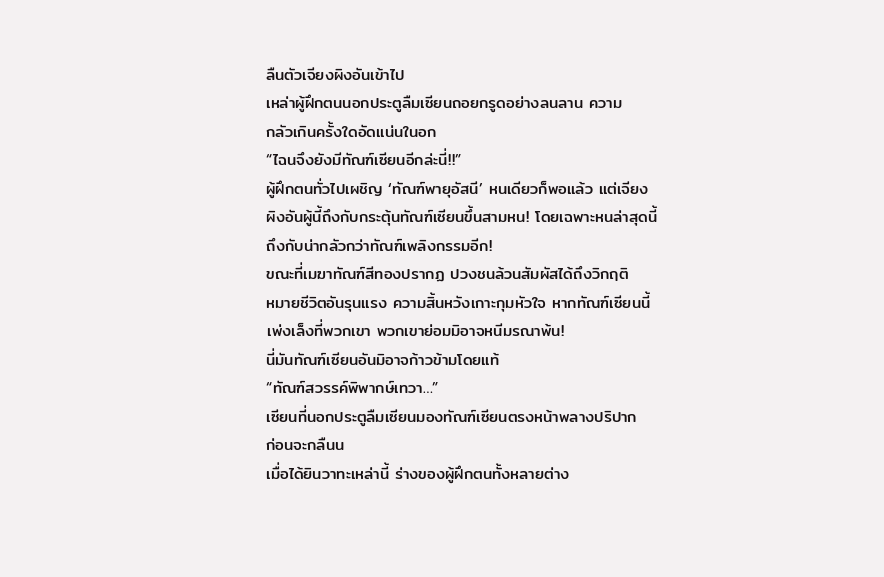ลืนตัวเจียงผิงอันเข้าไป
เหล่าผู้ฝึกตนนอกประตูลืมเซียนถอยกรูดอย่างลนลาน ความ
กลัวเกินครั้งใดอัดแน่นในอก
“ไฉนจึงยังมีทัณฑ์เซียนอีกล่ะนี่!!”
ผู้ฝึกตนทั่วไปเผชิญ ‘ทัณฑ์พายุอัสนี’ หนเดียวก็พอแล้ว แต่เจียง
ผิงอันผู้นี้ถึงกับกระตุ้นทัณฑ์เซียนขึ้นสามหน! โดยเฉพาะหนล่าสุดนี้
ถึงกับน่ากลัวกว่าทัณฑ์เพลิงกรรมอีก!
ขณะที่เมฆาทัณฑ์สีทองปรากฏ ปวงชนล้วนสัมผัสได้ถึงวิกฤติ
หมายชีวิตอันรุนแรง ความสิ้นหวังเกาะกุมหัวใจ หากทัณฑ์เซียนนี้
เพ่งเล็งที่พวกเขา พวกเขาย่อมมิอาจหนีมรณาพ้น!
นี่มันทัณฑ์เซียนอันมิอาจก้าวข้ามโดยแท้
“ทัณฑ์สวรรค์พิพากษ์เทวา…”
เซียนที่นอกประตูลืมเซียนมองทัณฑ์เซียนตรงหน้าพลางปริปาก
ก่อนจะกลืนน
เมื่อได้ยินวาทะเหล่านี้ ร่างของผู้ฝึกตนทั้งหลายต่าง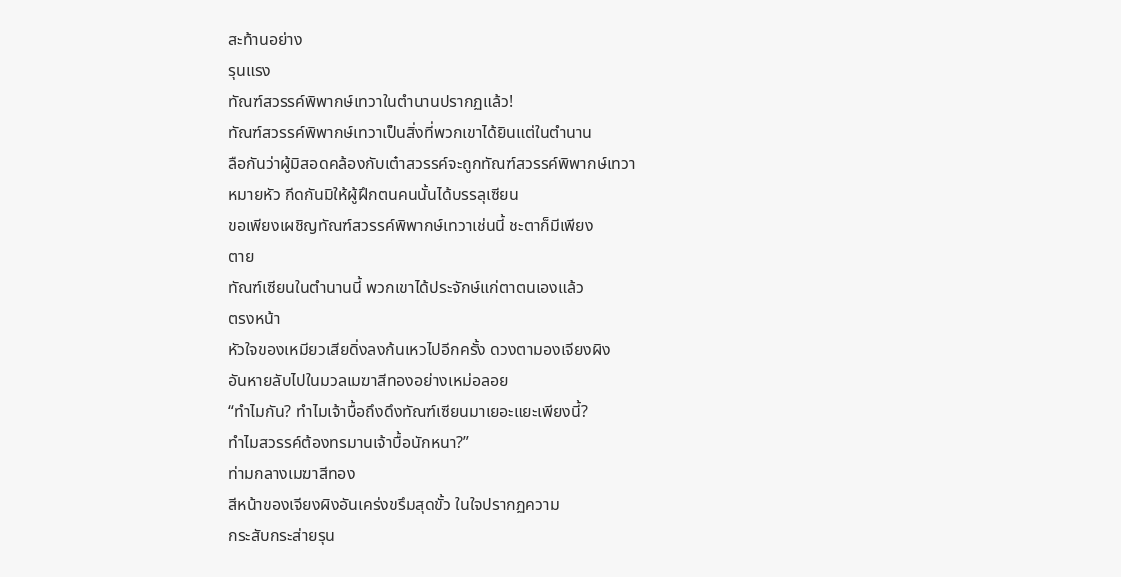สะท้านอย่าง
รุนแรง
ทัณฑ์สวรรค์พิพากษ์เทวาในตำนานปรากฏแล้ว!
ทัณฑ์สวรรค์พิพากษ์เทวาเป็นสิ่งที่พวกเขาได้ยินแต่ในตำนาน
ลือกันว่าผู้มิสอดคล้องกับเต๋าสวรรค์จะถูกทัณฑ์สวรรค์พิพากษ์เทวา
หมายหัว กีดกันมิให้ผู้ฝึกตนคนนั้นได้บรรลุเซียน
ขอเพียงเผชิญทัณฑ์สวรรค์พิพากษ์เทวาเช่นนี้ ชะตาก็มีเพียง
ตาย
ทัณฑ์เซียนในตำนานนี้ พวกเขาได้ประจักษ์แก่ตาตนเองแล้ว
ตรงหน้า
หัวใจของเหมียวเสียดิ่งลงก้นเหวไปอีกครั้ง ดวงตามองเจียงผิง
อันหายลับไปในมวลเมฆาสีทองอย่างเหม่อลอย
“ทำไมกัน? ทำไมเจ้าบื้อถึงดึงทัณฑ์เซียนมาเยอะแยะเพียงนี้?
ทำไมสวรรค์ต้องทรมานเจ้าบื้อนักหนา?”
ท่ามกลางเมฆาสีทอง
สีหน้าของเจียงผิงอันเคร่งขรึมสุดขั้ว ในใจปรากฏความ
กระสับกระส่ายรุน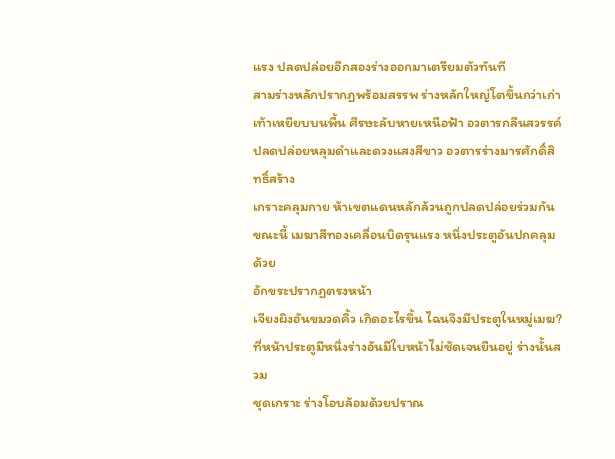แรง ปลดปล่อยอีกสองร่างออกมาเตรียมตัวทันที
สามร่างหลักปรากฏพร้อมสรรพ ร่างหลักใหญ่โตขึ้นกว่าเก่า
เท้าเหยียบบนพื้น ศีรษะลับหายเหนือฟ้า อวตารกลืนสวรรค์
ปลดปล่อยหลุมดำและดวงแสงสีขาว อวตารร่างมารศักดิ์สิทธิ์สร้าง
เกราะคลุมกาย ห้าเขตแดนหลักล้วนถูกปลดปล่อยร่วมกัน
ขณะนี้ เมฆาสีทองเคลื่อนบิดรุนแรง หนึ่งประตูอันปกคลุมด้วย
อักขระปรากฏตรงหน้า
เจียงผิงอันขมวดคิ้ว เกิดอะไรขึ้น ไฉนจึงมีประตูในหมู่เมฆ?
ที่หน้าประตูมีหนึ่งร่างอันมีใบหน้าไม่ชัดเจนยืนอยู่ ร่างนั้นสวม
ชุดเกราะ ร่างโอบล้อมด้วยปราณ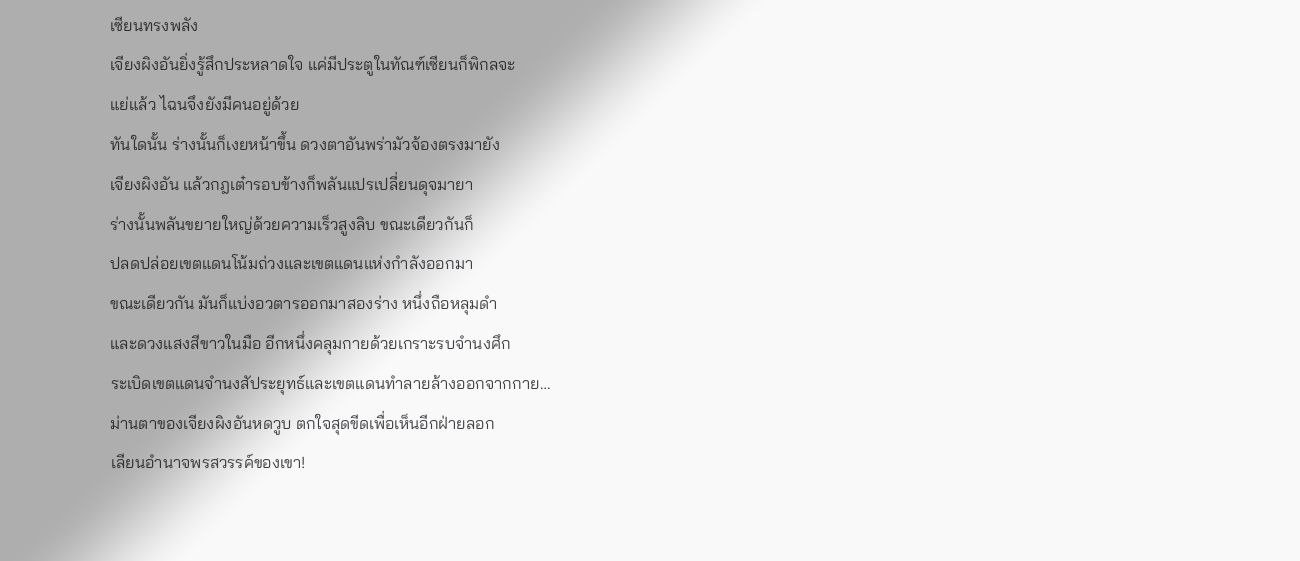เซียนทรงพลัง
เจียงผิงอันยิ่งรู้สึกประหลาดใจ แค่มีประตูในทัณฑ์เซียนก็พิกลจะ
แย่แล้ว ไฉนจึงยังมีคนอยู่ด้วย
ทันใดนั้น ร่างนั้นก็เงยหน้าขึ้น ดวงตาอันพร่ามัวจ้องตรงมายัง
เจียงผิงอัน แล้วกฎเต๋ารอบข้างก็พลันแปรเปลี่ยนดุจมายา
ร่างนั้นพลันขยายใหญ่ด้วยความเร็วสูงลิบ ขณะเดียวกันก็
ปลดปล่อยเขตแดนโน้มถ่วงและเขตแดนแห่งกำลังออกมา
ขณะเดียวกัน มันก็แบ่งอวตารออกมาสองร่าง หนึ่งถือหลุมดำ
และดวงแสงสีขาวในมือ อีกหนึ่งคลุมกายด้วยเกราะรบจำนงศึก
ระเบิดเขตแดนจำนงสัประยุทธ์และเขตแดนทำลายล้างออกจากกาย…
ม่านตาของเจียงผิงอันหดวูบ ตกใจสุดขีดเพื่อเห็นอีกฝ่ายลอก
เลียนอำนาจพรสวรรค์ของเขา!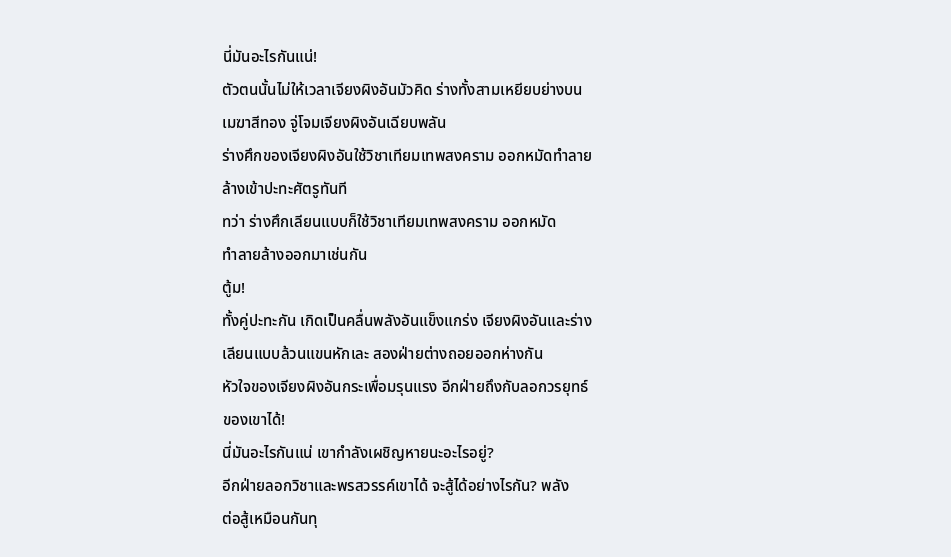นี่มันอะไรกันแน่!
ตัวตนนั้นไม่ให้เวลาเจียงผิงอันมัวคิด ร่างทั้งสามเหยียบย่างบน
เมฆาสีทอง จู่โจมเจียงผิงอันเฉียบพลัน
ร่างศึกของเจียงผิงอันใช้วิชาเทียมเทพสงคราม ออกหมัดทำลาย
ล้างเข้าปะทะศัตรูทันที
ทว่า ร่างศึกเลียนแบบก็ใช้วิชาเทียมเทพสงคราม ออกหมัด
ทำลายล้างออกมาเช่นกัน
ตู้ม!
ทั้งคู่ปะทะกัน เกิดเป็นคลื่นพลังอันแข็งแกร่ง เจียงผิงอันและร่าง
เลียนแบบล้วนแขนหักเละ สองฝ่ายต่างถอยออกห่างกัน
หัวใจของเจียงผิงอันกระเพื่อมรุนแรง อีกฝ่ายถึงกับลอกวรยุทธ์
ของเขาได้!
นี่มันอะไรกันแน่ เขากำลังเผชิญหายนะอะไรอยู่?
อีกฝ่ายลอกวิชาและพรสวรรค์เขาได้ จะสู้ได้อย่างไรกัน? พลัง
ต่อสู้เหมือนกันทุ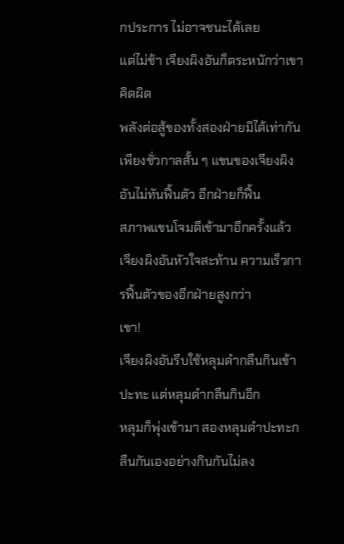กประการ ไม่อาจชนะได้เลย
แต่ไม่ช้า เจียงผิงอันก็ตระหนักว่าเขาคิดผิด
พลังต่อสู้ของทั้งสองฝ่ายมิได้เท่ากัน
เพียงชั่วกาลสั้น ๆ แขนของเจียงผิงอันไม่ทันฟื้นตัว อีกฝ่ายก็ฟื้น
สภาพแขนโจมตีเข้ามาอีกครั้งแล้ว
เจียงผิงอันหัวใจสะท้าน ความเร็วการฟื้นตัวของอีกฝ่ายสูงกว่า
เขา!
เจียงผิงอันรีบใช้หลุมดำกลืนกินเข้าปะทะ แต่หลุมดำกลืนกินอีก
หลุมก็พุ่งเข้ามา สองหลุมดำปะทะกลืนกันเองอย่างกินกันไม่ลง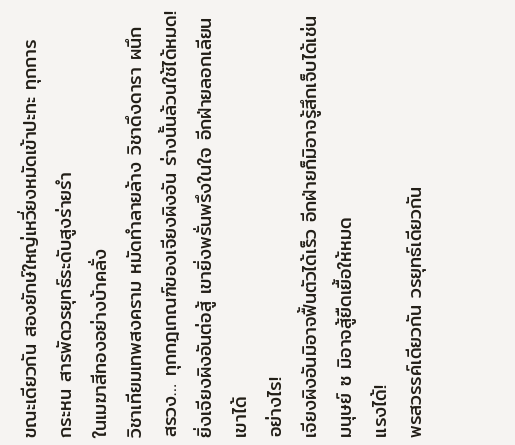ขณะเดียวกัน สองยักษ์ใหญ่เหวี่ยงหมัดเข้าปะทะ ทุกการ
กระหน สารพัดวรยุทธ์ระดับสูงร่ายรำ
ในเมฆาสีทองอย่างบ้าคลั่ง
วิชาเทียมเทพสงคราม หมัดทำลายล้าง วิชาดึงดารา ผนึก
สรวง… ทุกกฎเกณฑ์ของเจียงผิงอัน ร่างนั้นล้วนใช้ได้หมด!
ยิ่งเจียงผิงอันต่อสู้ เขายิ่งพรั่นพรึงในใจ อีกฝ่ายลอกเลียนเขาได้
อย่างไร!
เจียงผิงอันมิอาจฟื้นตัวได้เร็ว อีกฝ่ายก็มิอาจรู้สึกเจ็บได้เช่น
มนุษย์ ซ มิอาจสู้ยืดเยื้อให้หมด
แรงได้!
พรสวรรค์เดียวกัน วรยุทธ์เดียวกัน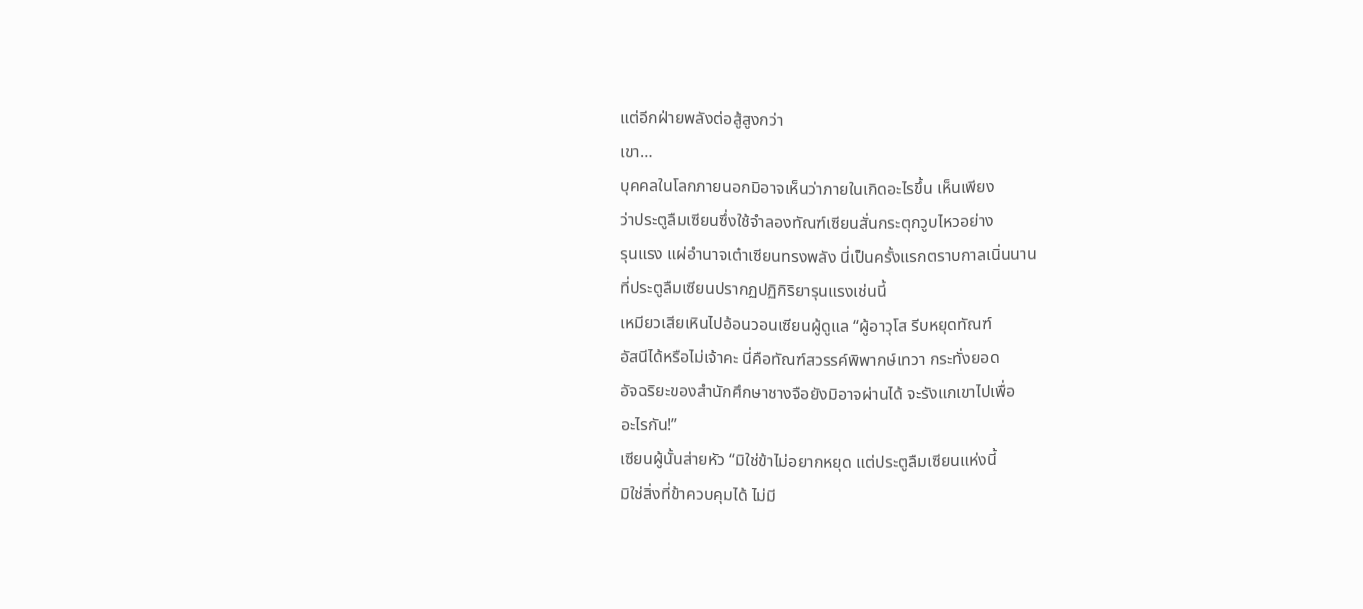แต่อีกฝ่ายพลังต่อสู้สูงกว่า
เขา…
บุคคลในโลกภายนอกมิอาจเห็นว่าภายในเกิดอะไรขึ้น เห็นเพียง
ว่าประตูลืมเซียนซึ่งใช้จำลองทัณฑ์เซียนสั่นกระตุกวูบไหวอย่าง
รุนแรง แผ่อำนาจเต๋าเซียนทรงพลัง นี่เป็นครั้งแรกตราบกาลเนิ่นนาน
ที่ประตูลืมเซียนปรากฏปฏิกิริยารุนแรงเช่นนี้
เหมียวเสียเหินไปอ้อนวอนเซียนผู้ดูแล “ผู้อาวุโส รีบหยุดทัณฑ์
อัสนีได้หรือไม่เจ้าคะ นี่คือทัณฑ์สวรรค์พิพากษ์เทวา กระทั่งยอด
อัจฉริยะของสำนักศึกษาชางจือยังมิอาจผ่านได้ จะรังแกเขาไปเพื่อ
อะไรกัน!”
เซียนผู้นั้นส่ายหัว “มิใช่ข้าไม่อยากหยุด แต่ประตูลืมเซียนแห่งนี้
มิใช่สิ่งที่ข้าควบคุมได้ ไม่มี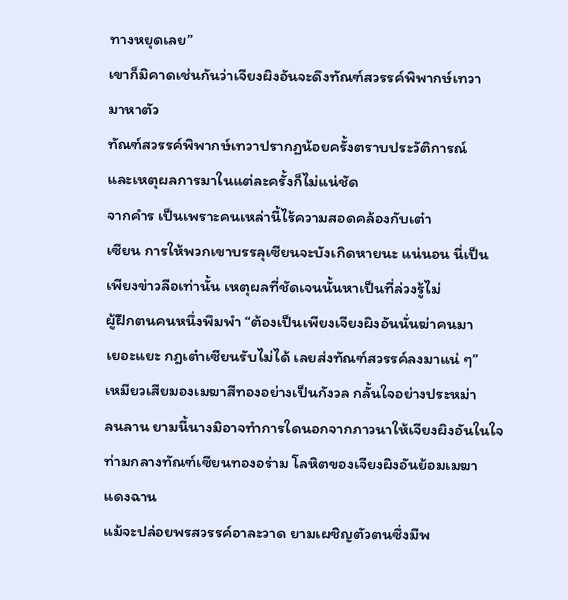ทางหยุดเลย”
เขาก็มิคาดเช่นกันว่าเจียงผิงอันจะดึงทัณฑ์สวรรค์พิพากษ์เทวา
มาหาตัว
ทัณฑ์สวรรค์พิพากษ์เทวาปรากฏน้อยครั้งตราบประวัติการณ์
และเหตุผลการมาในแต่ละครั้งก็ไม่แน่ชัด
จากคำร เป็นเพราะคนเหล่านี้ไร้ความสอดคล้องกับเต๋า
เซียน การให้พวกเขาบรรลุเซียนจะบังเกิดหายนะ แน่นอน นี่เป็น
เพียงข่าวลือเท่านั้น เหตุผลที่ชัดเจนนั้นหาเป็นที่ล่วงรู้ไม่
ผู้ฝึกตนคนหนึ่งพึมพำ “ต้องเป็นเพียงเจียงผิงอันนั่นฆ่าคนมา
เยอะแยะ กฎเต๋าเซียนรับไม่ได้ เลยส่งทัณฑ์สวรรค์ลงมาแน่ ๆ”
เหมียวเสียมองเมฆาสีทองอย่างเป็นกังวล กลั้นใจอย่างประหม่า
ลนลาน ยามนี้นางมิอาจทำการใดนอกจากภาวนาให้เจียงผิงอันในใจ
ท่ามกลางทัณฑ์เซียนทองอร่าม โลหิตของเจียงผิงอันย้อมเมฆา
แดงฉาน
แม้จะปล่อยพรสวรรค์อาละวาด ยามเผชิญตัวตนซึ่งมีพ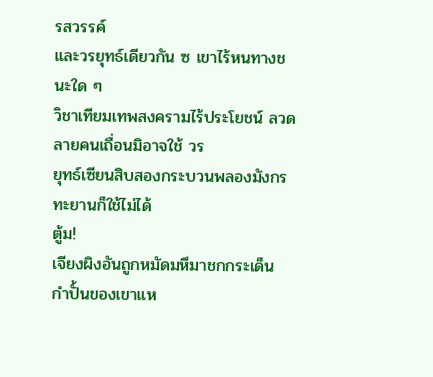รสวรรค์
และวรยุทธ์เดียวกัน ซ เขาไร้หนทางชนะใด ๆ
วิชาเทียมเทพสงครามไร้ประโยชน์ ลวดลายคนเถื่อนมิอาจใช้ วร
ยุทธ์เซียนสิบสองกระบวนพลองมังกรทะยานก็ใช้ไม่ได้
ตู้ม!
เจียงผิงอันถูกหมัดมหึมาชกกระเด็น กำปั้นของเขาแห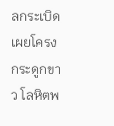ลกระเบิด
เผยโครงกระดูกขาว โลหิตพ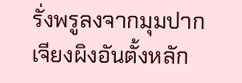รั่งพรูลงจากมุมปาก
เจียงผิงอันตั้งหลัก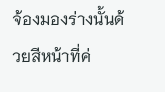จ้องมองร่างนั้นด้วยสีหน้าที่ค่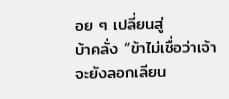อย ๆ เปลี่ยนสู่
บ้าคลั่ง “ข้าไม่เชื่อว่าเจ้าจะยังลอกเลียน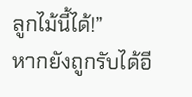ลูกไม้นี้ได้!”
หากยังถูกรับได้อี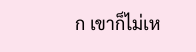ก เขาก็ไม่เห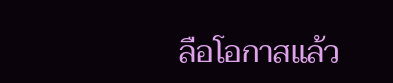ลือโอกาสแล้ว